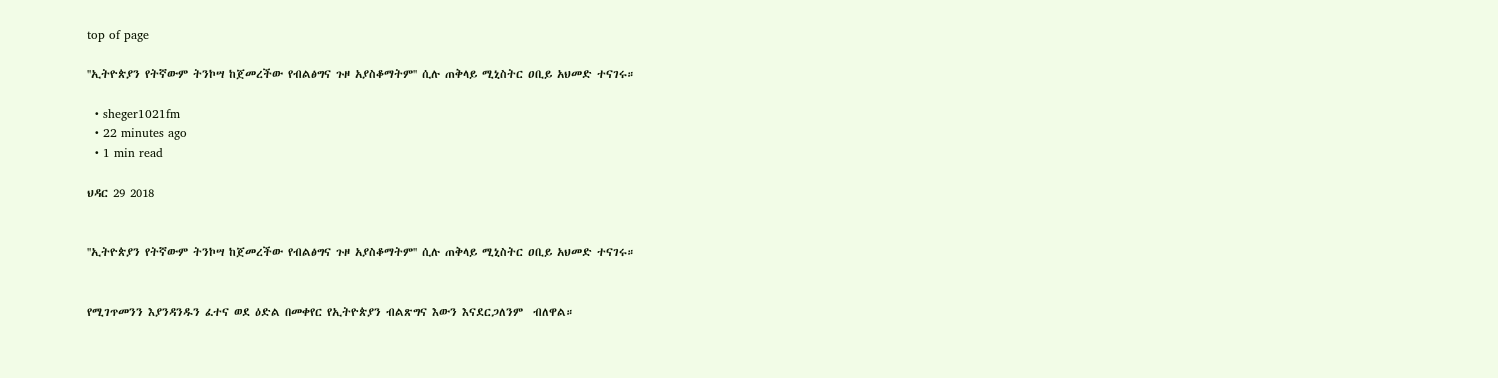top of page

''ኢትዮጵያን የትኛውም ትንኮሣ ከጀመረችው የብልፅግና ጉዞ አያስቆማትም'' ሲሉ ጠቅላይ ሚኒስትር ዐቢይ አህመድ ተናገሩ።

  • sheger1021fm
  • 22 minutes ago
  • 1 min read

ህዳር 29 2018


''ኢትዮጵያን የትኛውም ትንኮሣ ከጀመረችው የብልፅግና ጉዞ አያስቆማትም'' ሲሉ ጠቅላይ ሚኒስትር ዐቢይ አህመድ ተናገሩ።


የሚገጥመንን እያንዳንዱን ፈተና ወደ ዕድል በመቀየር የኢትዮጵያን ብልጽግና እውን እናደርጋለንም  ብለዋል።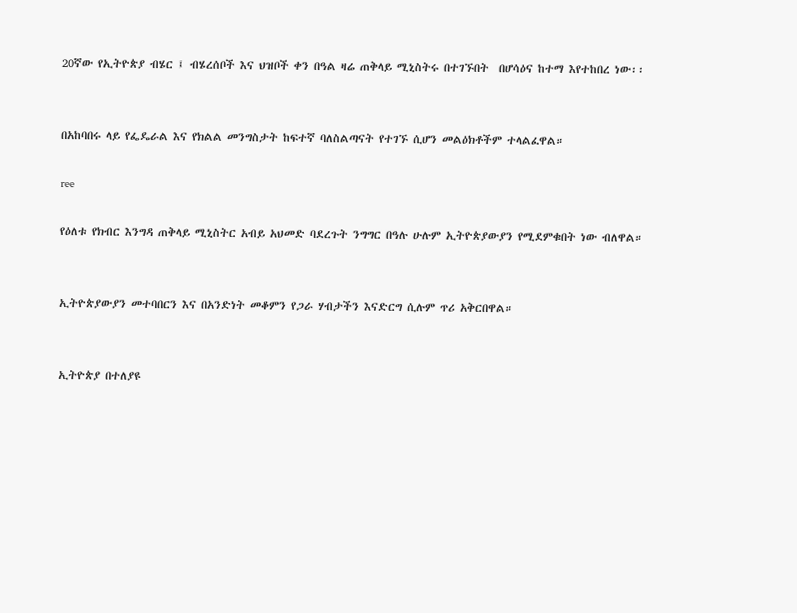20ኛው የኢትዮጵያ ብሄር ፤ ብሄረሰቦች እና ህዝቦች ቀን በዓል ዛሬ ጠቅላይ ሚኒስትሩ በተገኙበት  በሆሳዕና ከተማ እየተከበረ ነው፡፡


በአከባበሩ ላይ የፌዴራል እና የክልል መንግስታት ከፍተኛ ባለስልጣናት የተገኙ ሲሆን መልዕክቶችም ተላልፈዋል።

ree

የዕለቱ የክብር እንግዳ ጠቅላይ ሚኒስትር አብይ አህመድ ባደረጉት ንግግር በዓሉ ሁሉም ኢትዮጵያውያን የሚደምቁበት ነው ብለዋል።


ኢትዮጵያውያን መተባበርን እና በአንድነት መቆምን የጋራ ሃብታችን እናድርግ ሲሉም ጥሪ አቅርበዋል።


ኢትዮጵያ በተለያዩ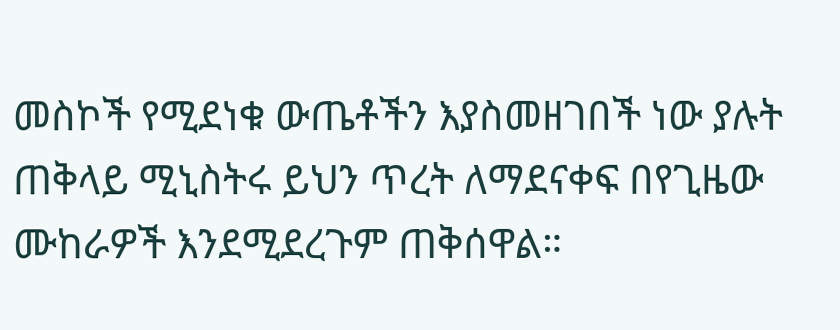መስኮች የሚደነቁ ውጤቶችን እያስመዘገበች ነው ያሉት ጠቅላይ ሚኒስትሩ ይህን ጥረት ለማደናቀፍ በየጊዜው ሙከራዎች እንደሚደረጉም ጠቅሰዋል።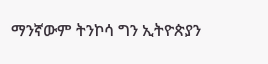ማንኛውም ትንኮሳ ግን ኢትዮጵያን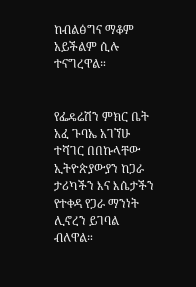ከብልፅግና ማቆም አይችልም ሲሉ ተናግረዋል።


የፌዴሬሽን ምክር ቤት አፈ ጉባኤ አገኘሁ ተሻገር በበኩላቸው ኢትዮጵያውያን ከጋራ ታሪካችን እና እሴታችን የተቀዳ የጋራ ማንነት ሊኖረን ይገባል ብለዋል።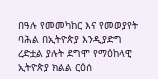በዓሉ የመመካከር እና የመወያየት ባሕል በኢትዮጵያ እንዲያድግ ረድቷል ያሉት ደግሞ የማዕከላዊ ኢትዮጵያ ክልል ርዕሰ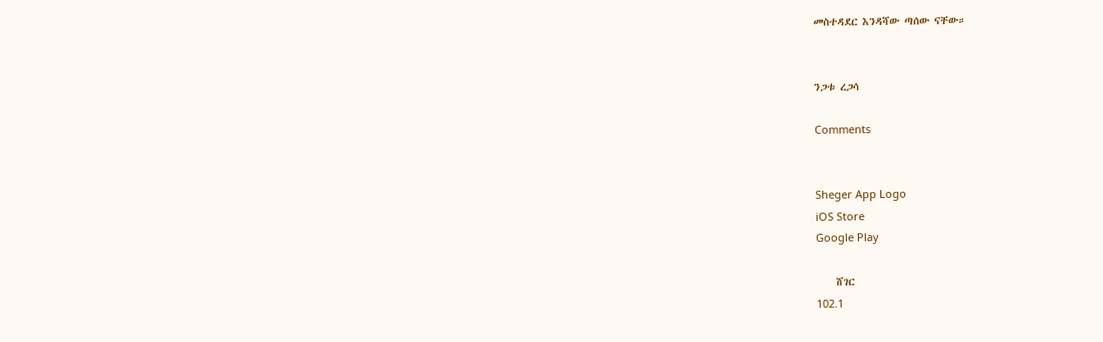መስተዳደር እንዳሻው ጣሰው ናቸው።


ንጋቱ ረጋሳ

Comments


Sheger App Logo
iOS Store
Google Play

    ሸገር
102.1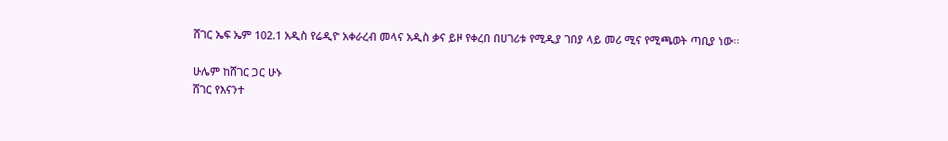ሸገር ኤፍ ኤም 102.1 አዲስ የሬዲዮ አቀራረብ መላና አዲስ ቃና ይዞ የቀረበ በሀገሪቱ የሚዲያ ገበያ ላይ መሪ ሚና የሚጫወት ጣቢያ ነው፡፡

ሁሌም ከሸገር ጋር ሁኑ
ሸገር የእናንተ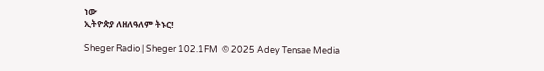ነው
ኢትዮጵያ ለዘለዓለም ትኑር!

Sheger Radio | Sheger 102.1FM  © 2025 Adey Tensae Media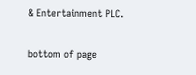& Entertainment PLC.

bottom of page